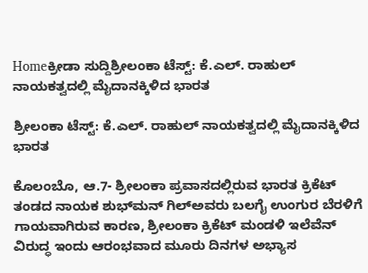Homeಕ್ರೀಡಾ ಸುದ್ದಿಶ್ರೀಲಂಕಾ ಟೆಸ್ಟ್‌: ಕೆ.ಎಲ್‌‍. ರಾಹುಲ್‌ ನಾಯಕತ್ವದಲ್ಲಿ ಮೈದಾನಕ್ಕಿಳಿದ ಭಾರತ

ಶ್ರೀಲಂಕಾ ಟೆಸ್ಟ್‌: ಕೆ.ಎಲ್‌‍. ರಾಹುಲ್‌ ನಾಯಕತ್ವದಲ್ಲಿ ಮೈದಾನಕ್ಕಿಳಿದ ಭಾರತ

ಕೊಲಂಬೊ, ಆ.7- ಶ್ರೀಲಂಕಾ ಪ್ರವಾಸದಲ್ಲಿರುವ ಭಾರತ ಕ್ರಿಕೆಟ್‌ ತಂಡದ ನಾಯಕ ಶುಭ್‌ಮನ್‌‍ ಗಿಲ್‌‍ಅವರು ಬಲಗೈ ಉಂಗುರ ಬೆರಳಿಗೆ ಗಾಯವಾಗಿರುವ ಕಾರಣ, ಶ್ರೀಲಂಕಾ ಕ್ರಿಕೆಟ್‌ ಮಂಡಳಿ ಇಲೆವೆನ್‌ ವಿರುದ್ಧ ಇಂದು ಆರಂಭವಾದ ಮೂರು ದಿನಗಳ ಅಭ್ಯಾಸ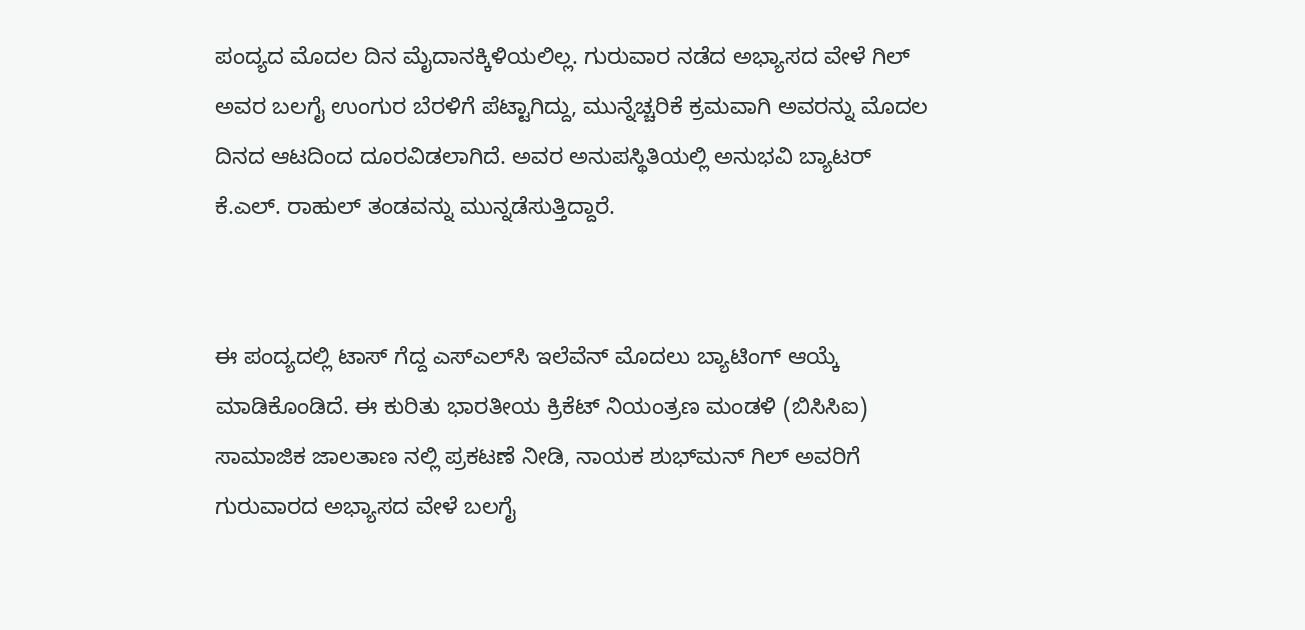ಪಂದ್ಯದ ಮೊದಲ ದಿನ ಮೈದಾನಕ್ಕಿಳಿಯಲಿಲ್ಲ. ಗುರುವಾರ ನಡೆದ ಅಭ್ಯಾಸದ ವೇಳೆ ಗಿಲ್‌ ಅವರ ಬಲಗೈ ಉಂಗುರ ಬೆರಳಿಗೆ ಪೆಟ್ಟಾಗಿದ್ದು, ಮುನ್ನೆಚ್ಚರಿಕೆ ಕ್ರಮವಾಗಿ ಅವರನ್ನು ಮೊದಲ ದಿನದ ಆಟದಿಂದ ದೂರವಿಡಲಾಗಿದೆ. ಅವರ ಅನುಪಸ್ಥಿತಿಯಲ್ಲಿ ಅನುಭವಿ ಬ್ಯಾಟರ್‌ ಕೆ.ಎಲ್‌‍. ರಾಹುಲ್‌‍ ತಂಡವನ್ನು ಮುನ್ನಡೆಸುತ್ತಿದ್ದಾರೆ.


ಈ ಪಂದ್ಯದಲ್ಲಿ ಟಾಸ್‌‍ ಗೆದ್ದ ಎಸ್‌‍ಎಲ್‌ಸಿ ಇಲೆವೆನ್‌ ಮೊದಲು ಬ್ಯಾಟಿಂಗ್‌ ಆಯ್ಕೆ ಮಾಡಿಕೊಂಡಿದೆ. ಈ ಕುರಿತು ಭಾರತೀಯ ಕ್ರಿಕೆಟ್‌ ನಿಯಂತ್ರಣ ಮಂಡಳಿ (ಬಿಸಿಸಿಐ) ಸಾಮಾಜಿಕ ಜಾಲತಾಣ ನಲ್ಲಿ ಪ್ರಕಟಣೆ ನೀಡಿ, ನಾಯಕ ಶುಭ್‌ಮನ್‌‍ ಗಿಲ್‌ ಅವರಿಗೆ ಗುರುವಾರದ ಅಭ್ಯಾಸದ ವೇಳೆ ಬಲಗೈ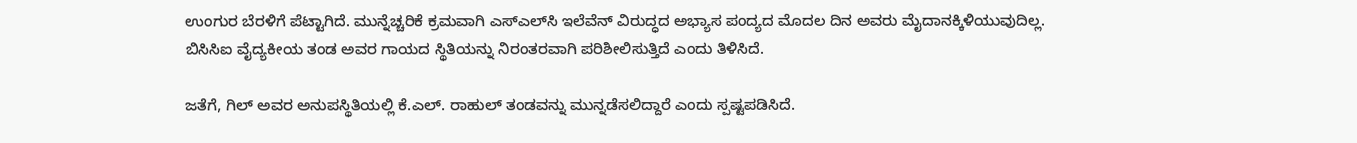ಉಂಗುರ ಬೆರಳಿಗೆ ಪೆಟ್ಟಾಗಿದೆ. ಮುನ್ನೆಚ್ಚರಿಕೆ ಕ್ರಮವಾಗಿ ಎಸ್‌‍ಎಲ್‌ಸಿ ಇಲೆವೆನ್‌ ವಿರುದ್ಧದ ಅಭ್ಯಾಸ ಪಂದ್ಯದ ಮೊದಲ ದಿನ ಅವರು ಮೈದಾನಕ್ಕಿಳಿಯುವುದಿಲ್ಲ. ಬಿಸಿಸಿಐ ವೈದ್ಯಕೀಯ ತಂಡ ಅವರ ಗಾಯದ ಸ್ಥಿತಿಯನ್ನು ನಿರಂತರವಾಗಿ ಪರಿಶೀಲಿಸುತ್ತಿದೆ ಎಂದು ತಿಳಿಸಿದೆ.

ಜತೆಗೆ, ಗಿಲ್‌ ಅವರ ಅನುಪಸ್ಥಿತಿಯಲ್ಲಿ ಕೆ.ಎಲ್‌‍. ರಾಹುಲ್‌ ತಂಡವನ್ನು ಮುನ್ನಡೆಸಲಿದ್ದಾರೆ ಎಂದು ಸ್ಪಷ್ಟಪಡಿಸಿದೆ.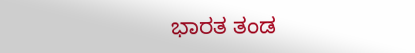ಭಾರತ ತಂಡ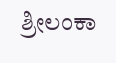ಶ್ರೀಲಂಕಾ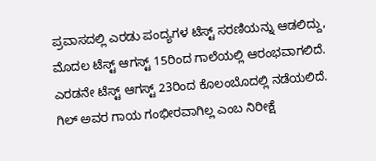ಪ್ರವಾಸದಲ್ಲಿ ಎರಡು ಪಂದ್ಯಗಳ ಟೆಸ್ಟ್‌ ಸರಣಿಯನ್ನು ಆಡಲಿದ್ದು, ಮೊದಲ ಟೆಸ್ಟ್‌ ಆಗಸ್ಟ್‌ 15ರಿಂದ ಗಾಲೆಯಲ್ಲಿ ಆರಂಭವಾಗಲಿದೆ. ಎರಡನೇ ಟೆಸ್ಟ್‌ ಆಗಸ್ಟ್‌ 23ರಿಂದ ಕೊಲಂಬೊದಲ್ಲಿ ನಡೆಯಲಿದೆ. ಗಿಲ್‌ ಅವರ ಗಾಯ ಗಂಭೀರವಾಗಿಲ್ಲ ಎಂಬ ನಿರೀಕ್ಷೆ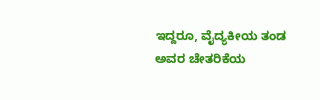ಇದ್ದರೂ, ವೈದ್ಯಕೀಯ ತಂಡ ಅವರ ಚೇತರಿಕೆಯ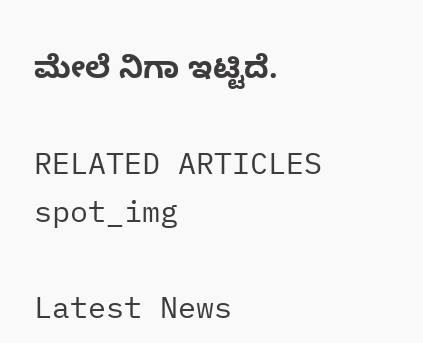ಮೇಲೆ ನಿಗಾ ಇಟ್ಟಿದೆ.

RELATED ARTICLES
spot_img

Latest News